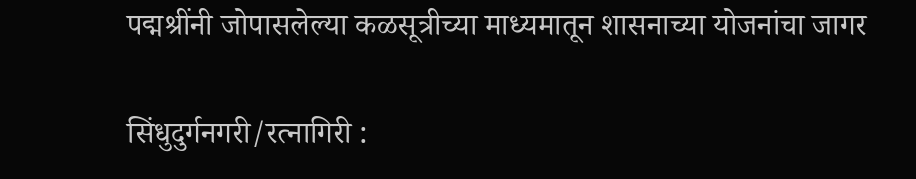पद्मश्रींनी जोपासलेल्या कळसूत्रीच्या माध्यमातून शासनाच्या योजनांचा जागर

सिंधुदुर्गनगरी/रत्नागिरी :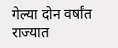गेल्या दोन वर्षांत राज्यात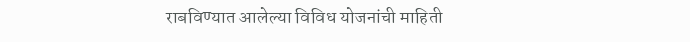राबविण्यात आलेल्या विविध योजनांची माहिती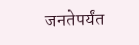जनतेपर्यंत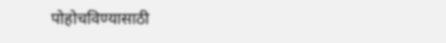पोहोचविण्यासाठी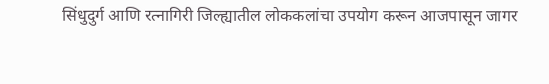सिंधुदुर्ग आणि रत्नागिरी जिल्ह्यातील लोककलांचा उपयोग करून आजपासून जागर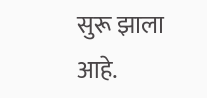सुरू झाला आहे.